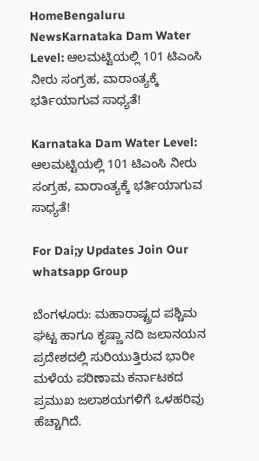HomeBengaluru NewsKarnataka Dam Water Level: ಆಲಮಟ್ಟಿಯಲ್ಲಿ 101 ಟಿಎಂಸಿ ನೀರು ಸಂಗ್ರಹ, ವಾರಾಂತ್ಯಕ್ಕೆ ಭರ್ತಿಯಾಗುವ ಸಾಧ್ಯತೆ!

Karnataka Dam Water Level: ಆಲಮಟ್ಟಿಯಲ್ಲಿ 101 ಟಿಎಂಸಿ ನೀರು ಸಂಗ್ರಹ, ವಾರಾಂತ್ಯಕ್ಕೆ ಭರ್ತಿಯಾಗುವ ಸಾಧ್ಯತೆ!

For Dai;y Updates Join Our whatsapp Group

ಬೆಂಗಳೂರು: ಮಹಾರಾಷ್ಟ್ರದ ಪಶ್ಚಿಮ ಘಟ್ಟ ಹಾಗೂ ಕೃಷ್ಣಾ ನದಿ ಜಲಾನಯನ ಪ್ರದೇಶದಲ್ಲಿ ಸುರಿಯುತ್ತಿರುವ ಭಾರೀ ಮಳೆಯ ಪರಿಣಾಮ ಕರ್ನಾಟಕದ ಪ್ರಮುಖ ಜಲಾಶಯಗಳಿಗೆ ಒಳಹರಿವು ಹೆಚ್ಚಾಗಿದೆ.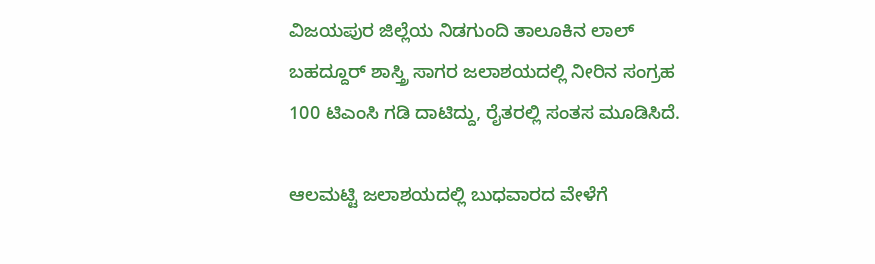ವಿಜಯಪುರ ಜಿಲ್ಲೆಯ ನಿಡಗುಂದಿ ತಾಲೂಕಿನ ಲಾಲ್ ಬಹದ್ದೂರ್ ಶಾಸ್ತ್ರಿ ಸಾಗರ ಜಲಾಶಯದಲ್ಲಿ ನೀರಿನ ಸಂಗ್ರಹ 100 ಟಿಎಂಸಿ ಗಡಿ ದಾಟಿದ್ದು, ರೈತರಲ್ಲಿ ಸಂತಸ ಮೂಡಿಸಿದೆ.

ಆಲಮಟ್ಟಿ ಜಲಾಶಯದಲ್ಲಿ ಬುಧವಾರದ ವೇಳೆಗೆ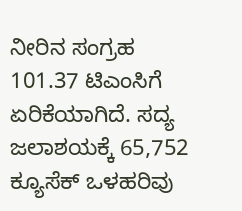ನೀರಿನ ಸಂಗ್ರಹ 101.37 ಟಿಎಂಸಿಗೆ ಏರಿಕೆಯಾಗಿದೆ. ಸದ್ಯ ಜಲಾಶಯಕ್ಕೆ 65,752 ಕ್ಯೂಸೆಕ್ ಒಳಹರಿವು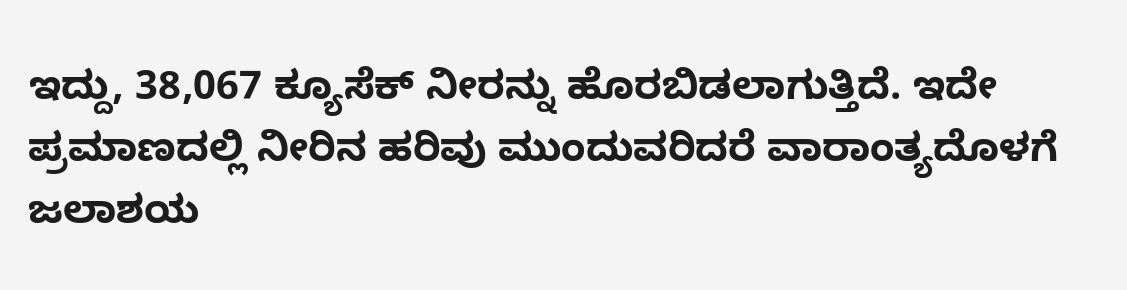ಇದ್ದು, 38,067 ಕ್ಯೂಸೆಕ್ ನೀರನ್ನು ಹೊರಬಿಡಲಾಗುತ್ತಿದೆ. ಇದೇ ಪ್ರಮಾಣದಲ್ಲಿ ನೀರಿನ ಹರಿವು ಮುಂದುವರಿದರೆ ವಾರಾಂತ್ಯದೊಳಗೆ ಜಲಾಶಯ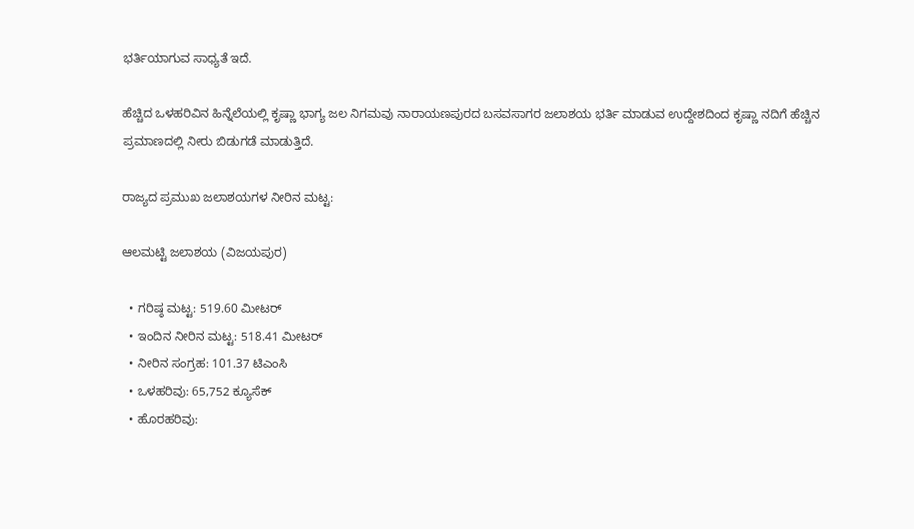ಭರ್ತಿಯಾಗುವ ಸಾಧ್ಯತೆ ಇದೆ.

ಹೆಚ್ಚಿದ ಒಳಹರಿವಿನ ಹಿನ್ನೆಲೆಯಲ್ಲಿ ಕೃಷ್ಣಾ ಭಾಗ್ಯ ಜಲ ನಿಗಮವು ನಾರಾಯಣಪುರದ ಬಸವಸಾಗರ ಜಲಾಶಯ ಭರ್ತಿ ಮಾಡುವ ಉದ್ದೇಶದಿಂದ ಕೃಷ್ಣಾ ನದಿಗೆ ಹೆಚ್ಚಿನ ಪ್ರಮಾಣದಲ್ಲಿ ನೀರು ಬಿಡುಗಡೆ ಮಾಡುತ್ತಿದೆ.

ರಾಜ್ಯದ ಪ್ರಮುಖ ಜಲಾಶಯಗಳ ನೀರಿನ ಮಟ್ಟ:

ಆಲಮಟ್ಟಿ ಜಲಾಶಯ (ವಿಜಯಪುರ)

  • ಗರಿಷ್ಠ ಮಟ್ಟ: 519.60 ಮೀಟರ್
  • ಇಂದಿನ ನೀರಿನ ಮಟ್ಟ: 518.41 ಮೀಟರ್
  • ನೀರಿನ ಸಂಗ್ರಹ: 101.37 ಟಿಎಂಸಿ
  • ಒಳಹರಿವು: 65,752 ಕ್ಯೂಸೆಕ್
  • ಹೊರಹರಿವು: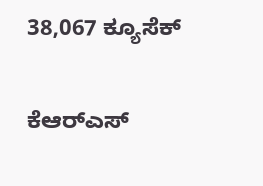38,067 ಕ್ಯೂಸೆಕ್

ಕೆಆರ್‌ಎಸ್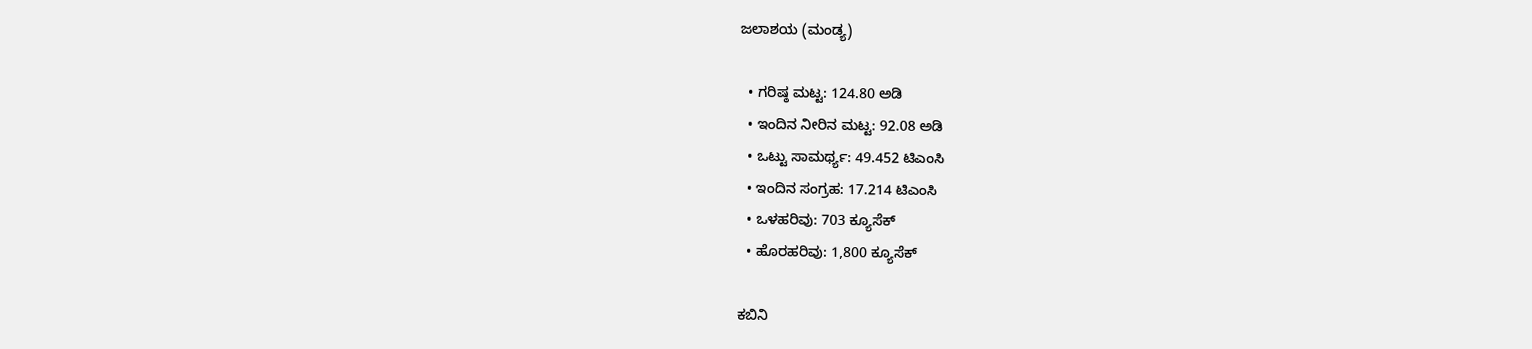ಜಲಾಶಯ (ಮಂಡ್ಯ)

  • ಗರಿಷ್ಠ ಮಟ್ಟ: 124.80 ಅಡಿ
  • ಇಂದಿನ ನೀರಿನ ಮಟ್ಟ: 92.08 ಅಡಿ
  • ಒಟ್ಟು ಸಾಮರ್ಥ್ಯ: 49.452 ಟಿಎಂಸಿ
  • ಇಂದಿನ ಸಂಗ್ರಹ: 17.214 ಟಿಎಂಸಿ
  • ಒಳಹರಿವು: 703 ಕ್ಯೂಸೆಕ್
  • ಹೊರಹರಿವು: 1,800 ಕ್ಯೂಸೆಕ್

ಕಬಿನಿ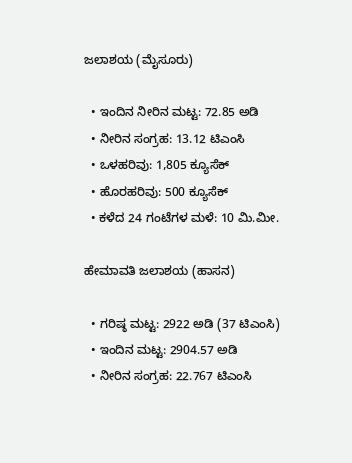ಜಲಾಶಯ (ಮೈಸೂರು)

  • ಇಂದಿನ ನೀರಿನ ಮಟ್ಟ: 72.85 ಅಡಿ
  • ನೀರಿನ ಸಂಗ್ರಹ: 13.12 ಟಿಎಂಸಿ
  • ಒಳಹರಿವು: 1,805 ಕ್ಯೂಸೆಕ್
  • ಹೊರಹರಿವು: 500 ಕ್ಯೂಸೆಕ್
  • ಕಳೆದ 24 ಗಂಟೆಗಳ ಮಳೆ: 10 ಮಿ.ಮೀ.

ಹೇಮಾವತಿ ಜಲಾಶಯ (ಹಾಸನ)

  • ಗರಿಷ್ಠ ಮಟ್ಟ: 2922 ಅಡಿ (37 ಟಿಎಂಸಿ)
  • ಇಂದಿನ ಮಟ್ಟ: 2904.57 ಅಡಿ
  • ನೀರಿನ ಸಂಗ್ರಹ: 22.767 ಟಿಎಂಸಿ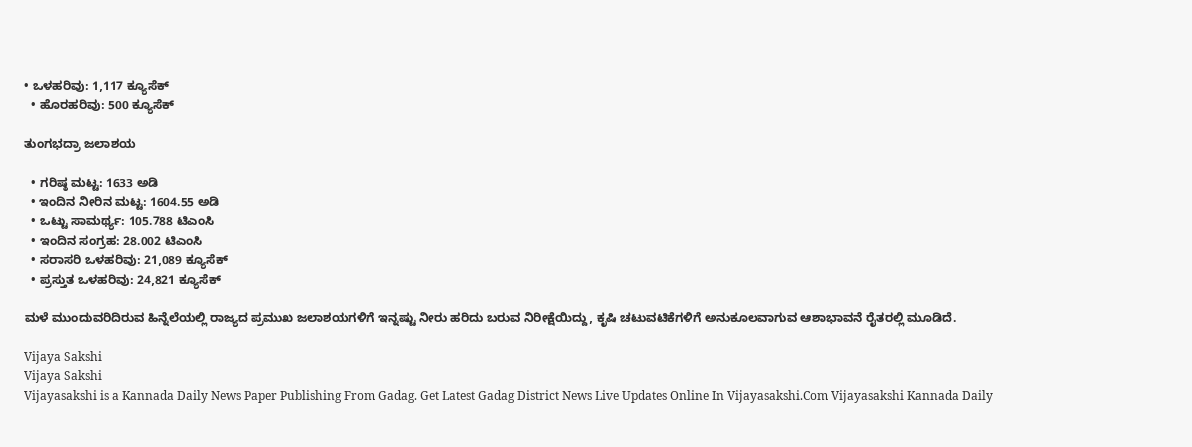• ಒಳಹರಿವು: 1,117 ಕ್ಯೂಸೆಕ್
  • ಹೊರಹರಿವು: 500 ಕ್ಯೂಸೆಕ್

ತುಂಗಭದ್ರಾ ಜಲಾಶಯ

  • ಗರಿಷ್ಠ ಮಟ್ಟ: 1633 ಅಡಿ
  • ಇಂದಿನ ನೀರಿನ ಮಟ್ಟ: 1604.55 ಅಡಿ
  • ಒಟ್ಟು ಸಾಮರ್ಥ್ಯ: 105.788 ಟಿಎಂಸಿ
  • ಇಂದಿನ ಸಂಗ್ರಹ: 28.002 ಟಿಎಂಸಿ
  • ಸರಾಸರಿ ಒಳಹರಿವು: 21,089 ಕ್ಯೂಸೆಕ್
  • ಪ್ರಸ್ತುತ ಒಳಹರಿವು: 24,821 ಕ್ಯೂಸೆಕ್

ಮಳೆ ಮುಂದುವರಿದಿರುವ ಹಿನ್ನೆಲೆಯಲ್ಲಿ ರಾಜ್ಯದ ಪ್ರಮುಖ ಜಲಾಶಯಗಳಿಗೆ ಇನ್ನಷ್ಟು ನೀರು ಹರಿದು ಬರುವ ನಿರೀಕ್ಷೆಯಿದ್ದು, ಕೃಷಿ ಚಟುವಟಿಕೆಗಳಿಗೆ ಅನುಕೂಲವಾಗುವ ಆಶಾಭಾವನೆ ರೈತರಲ್ಲಿ ಮೂಡಿದೆ.

Vijaya Sakshi
Vijaya Sakshi
Vijayasakshi is a Kannada Daily News Paper Publishing From Gadag. Get Latest Gadag District News Live Updates Online In Vijayasakshi.Com Vijayasakshi Kannada Daily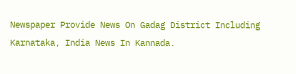Newspaper Provide News On Gadag District Including Karnataka, India News In Kannada.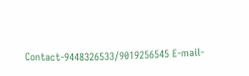Contact-9448326533/9019256545 E-mail-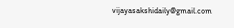vijayasakshidaily@gmail.com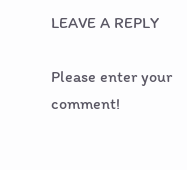LEAVE A REPLY

Please enter your comment!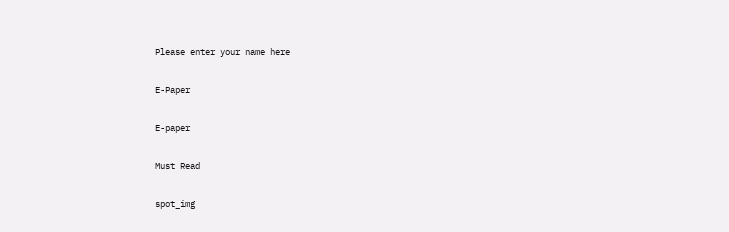Please enter your name here

E-Paper

E-paper

Must Read

spot_img